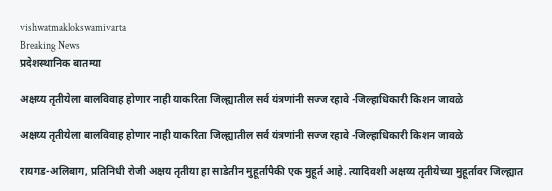vishwatmaklokswamivarta
Breaking News
प्रदेशस्थानिक बातम्या

अक्षय्य तृतीयेला बालविवाह होणार नाही याकरिता जिल्ह्यातील सर्व यंत्रणांनी सज्ज रहावे -जिल्हाधिकारी किशन जावळे

अक्षय्य तृतीयेला बालविवाह होणार नाही याकरिता जिल्ह्यातील सर्व यंत्रणांनी सज्ज रहावे -जिल्हाधिकारी किशन जावळे

रायगड-अलिबाग, प्रतिनिधी रोजी अक्षय तृतीया हा साडेतीन मुहूर्तापैकी एक मुहूर्त आहे. त्यादिवशी अक्षय्य तृतीयेच्या मुहूर्तावर जिल्ह्यात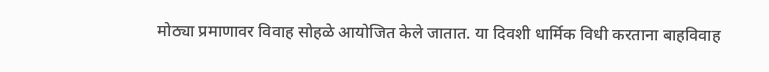मोठ्या प्रमाणावर विवाह सोहळे आयोजित केले जातात. या दिवशी धार्मिक विधी करताना बाहविवाह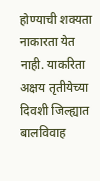होण्याची शक्यता नाकारता येत नाही. याकरिता अक्षय तृतीयेच्या दिवशी जिल्ह्यात बालविवाह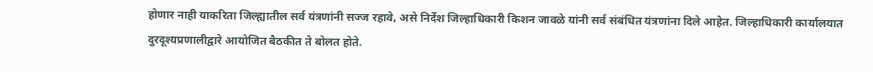होणार नाही याकरिता जिल्ह्यातील सर्व यंत्रणांनी सज्ज रहावे, असे निर्देश जिल्हाधिकारी किशन जावळे यांनी सर्व संबंधित यंत्रणांना दिले आहेत. जिल्हाधिकारी कार्यालयात दुरदूश्यप्रणालीद्वारे आयोजित बैठकीत ते बोलत होते.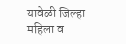यावेळी जिल्हा महिला व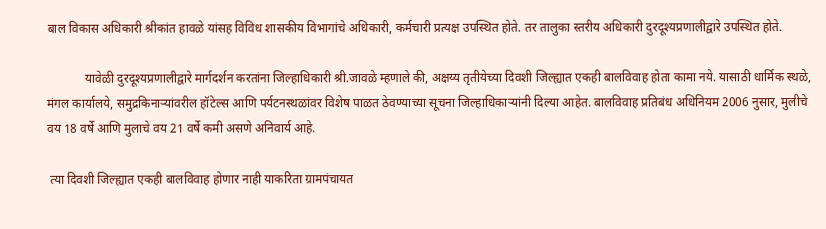बाल विकास अधिकारी श्रीकांत हावळे यांसह विविध शासकीय विभागांचे अधिकारी, कर्मचारी प्रत्यक्ष उपस्थित होते. तर तालुका स्तरीय अधिकारी दुरदूश्यप्रणालीद्वारे उपस्थित होते.

            यावेळी दुरदूश्यप्रणालीद्वारे मार्गदर्शन करतांना जिल्हाधिकारी श्री.जावळे म्हणाले की, अक्षय्य तृतीयेच्या दिवशी जिल्ह्यात एकही बालविवाह होता कामा नये. यासाठी धार्मिक स्थळे, मंगल कार्यालये, समुद्रकिनाऱ्यांवरील हॉटेल्स आणि पर्यटनस्थळांवर विशेष पाळत ठेवण्याच्या सूचना जिल्हाधिकाऱ्यांनी दिल्या आहेत. बालविवाह प्रतिबंध अधिनियम 2006 नुसार, मुलीचे वय 18 वर्षे आणि मुलाचे वय 21 वर्षे कमी असणे अनिवार्य आहे.

 त्या दिवशी जिल्ह्यात एकही बालविवाह होणार नाही याकरिता ग्रामपंचायत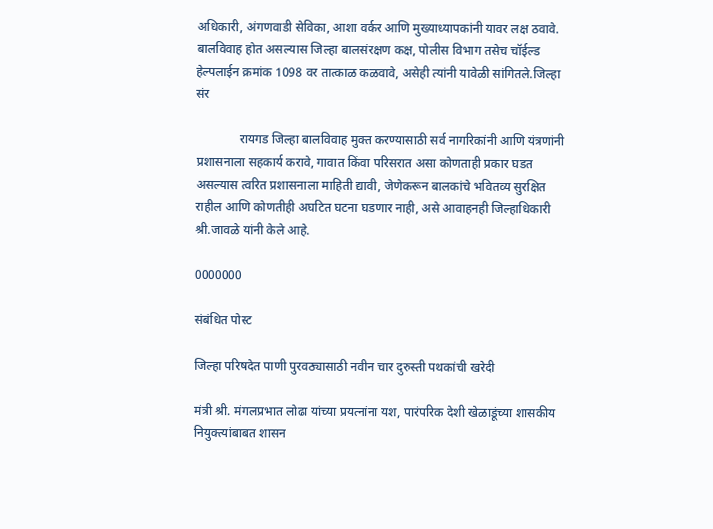अधिकारी, अंगणवाडी सेविका, आशा वर्कर आणि मुख्याध्यापकांनी यावर लक्ष ठवावे. बालविवाह होत असल्यास जिल्हा बालसंरक्षण कक्ष, पोलीस विभाग तसेच चॉईल्ड हेल्पलाईन क्रमांक 1098 वर तात्काळ कळवावे, असेही त्यांनी यावेळी सांगितले.जिल्हा संर

              रायगड जिल्हा बालविवाह मुक्त करण्यासाठी सर्व नागरिकांनी आणि यंत्रणांनी प्रशासनाला सहकार्य करावे, गावात किंवा परिसरात असा कोणताही प्रकार घडत असल्यास त्वरित प्रशासनाला माहिती द्यावी, जेणेकरून बालकांचे भवितव्य सुरक्षित राहील आणि कोणतीही अघटित घटना घडणार नाही, असे आवाहनही जिल्हाधिकारी श्री.जावळे यांनी केले आहे.

0000000

संबंधित पोस्ट

जिल्हा परिषदेत पाणी पुरवठ्यासाठी नवीन चार दुरुस्ती पथकांची खरेदी

मंत्री श्री. मंगलप्रभात लोढा यांच्या प्रयत्नांना यश, पारंपरिक देशी खेळाडूंच्या शासकीय नियुक्त्यांबाबत शासन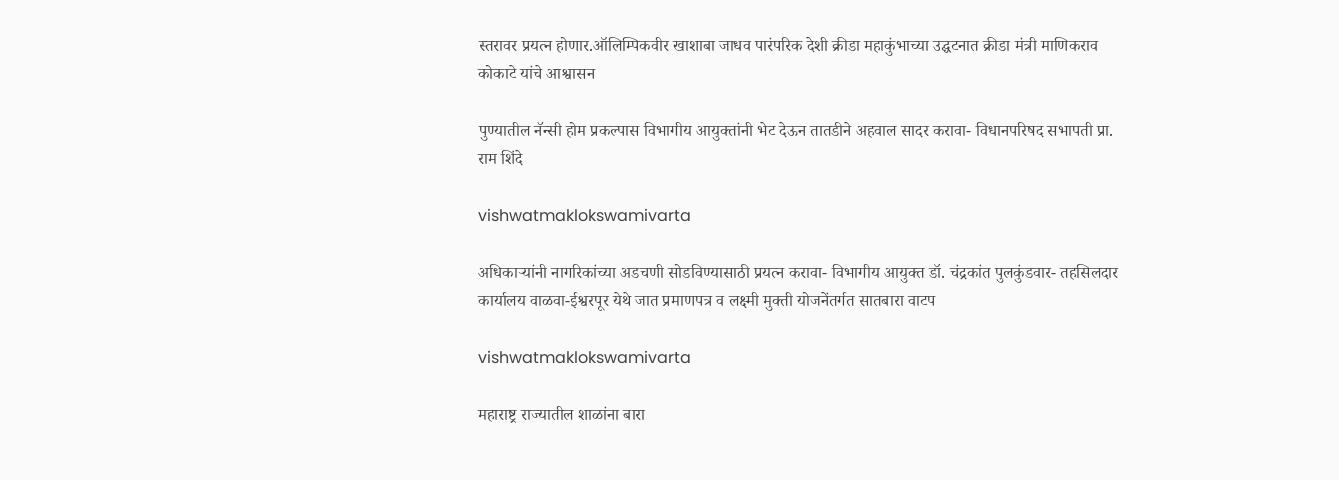स्तरावर प्रयत्न होणार.ऑलिम्पिकवीर खाशाबा जाधव पारंपरिक देशी क्रीडा महाकुंभाच्या उद्घटनात क्रीडा मंत्री माणिकराव कोकाटे यांचे आश्वासन

पुण्यातील नॅन्सी होम प्रकल्पास विभागीय आयुक्तांनी भेट देऊन तातडीने अहवाल सादर करावा- विधानपरिषद सभापती प्रा. राम शिंदे

vishwatmaklokswamivarta

अधिकाऱ्यांनी नागरिकांच्या अडचणी सोडविण्यासाठी प्रयत्न करावा- विभागीय आयुक्त डॉ. चंद्रकांत पुलकुंडवार- तहसिलदार कार्यालय वाळवा-ईश्वरपूर येथे जात प्रमाणपत्र व लक्ष्मी मुक्ती योजनेंतर्गत सातबारा वाटप

vishwatmaklokswamivarta

महाराष्ट्र राज्यातील शाळांना बारा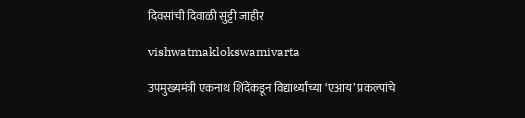दिवसांची दिवाळी सुट्टी जाहीर

vishwatmaklokswamivarta

उपमुख्यमंत्री एकनाथ शिंदेंकडून विद्यार्थ्यांच्या ‘एआय’ प्रकल्पांचे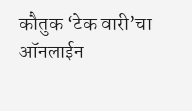कौतुक ‘टेक वारी’चा ऑनलाईन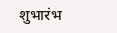शुभारंभ